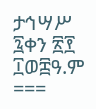ታኅሣሥ ፯ቀን ፳፻ ፲ወ፰ዓ.ም
===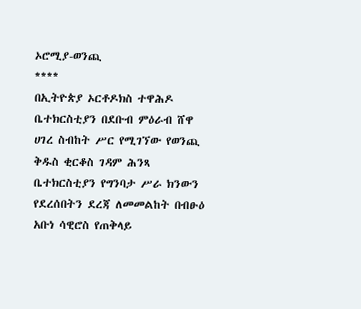ኦሮሚያ-ወንጪ
****
በኢትዮጵያ ኦርቶዶክስ ተዋሕዶ ቤተክርስቲያን በደቡብ ምዕራብ ሸዋ ሀገረ ስብከት ሥር የሚገኘው የወንጪ ቅዱስ ቂርቆስ ገዳም ሕንጻ ቤተክርስቲያን የግንባታ ሥራ ክንውን የደረሰበትን ደረጃ ለመመልከት በብፁዕ አቡነ ሳዊሮስ የጠቅላይ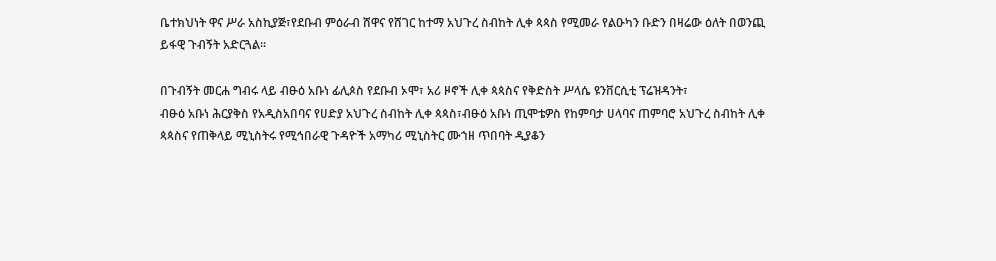ቤተክህነት ዋና ሥራ አስኪያጅ፣የደቡብ ምዕራብ ሸዋና የሸገር ከተማ አህጉረ ስብከት ሊቀ ጳጳስ የሚመራ የልዑካን ቡድን በዛሬው ዕለት በወንጪ ይፋዊ ጉብኝት አድርጓል።

በጉብኝት መርሐ ግብሩ ላይ ብፁዕ አቡነ ፊሊጶስ የደቡብ ኦሞ፣ አሪ ዞኖች ሊቀ ጳጳስና የቅድስት ሥላሴ ዩንቨርሲቲ ፕሬዝዳንት፣
ብፁዕ አቡነ ሕርያቅስ የአዲስአበባና የሀድያ አህጉረ ስብከት ሊቀ ጳጳስ፣ብፁዕ አቡነ ጢሞቴዎስ የከምባታ ሀላባና ጠምባሮ አህጉረ ስብከት ሊቀ ጳጳስና የጠቅላይ ሚኒስትሩ የሚኅበራዊ ጉዳዮች አማካሪ ሚኒስትር ሙኀዘ ጥበባት ዲያቆን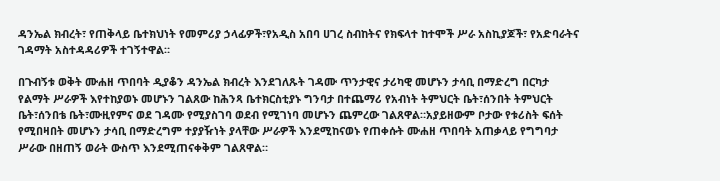ዳንኤል ክብረት፣ የጠቅላይ ቤተክህነት የመምሪያ ኃላፊዎች፣የአዲስ አበባ ሀገረ ስብከትና የክፍላተ ከተሞች ሥራ አስኪያጆች፣ የአድባራትና ገዳማት አስተዳዳሪዎች ተገኝተዋል።

በጉብኝቱ ወቅት ሙሐዘ ጥበባት ዲያቆን ዳንኤል ክብረት እንደገለጹት ገዳሙ ጥንታዊና ታሪካዊ መሆኑን ታሳቢ በማድረግ በርካታ የልማት ሥራዎች እየተከያወኑ መሆኑን ገልጸው ከሕንጻ ቤተክርስቲያኑ ግንባታ በተጨማሪ የአብነት ትምህርት ቤት፣ሰንበት ትምህርት ቤት፣ሰንበቴ ቤት፣ሙዚየምና ወደ ገዳሙ የሚያስገባ ወደብ የሚገነባ መሆኑን ጨምረው ገልጸዋል።አያይዘውም ቦታው የቱሪስት ፍሰት የሚበዛበት መሆኑን ታሳቢ በማድረግም ተያያዥነት ያላቸው ሥራዎች እንደሚከናወኑ የጠቀሱት ሙሐዘ ጥበባት አጠቃላይ የግግባታ ሥራው በዘጠኝ ወራት ውስጥ እንደሚጠናቀቅም ገልጸዋል።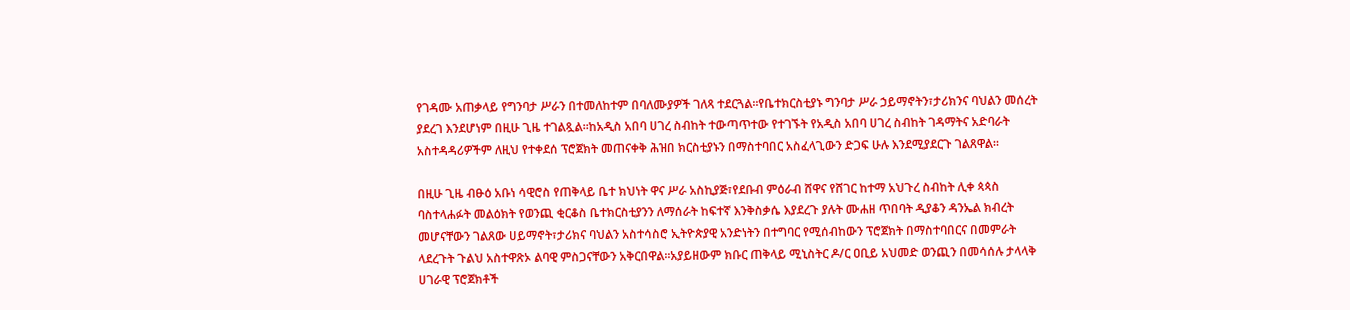የገዳሙ አጠቃላይ የግንባታ ሥራን በተመለከተም በባለሙያዎች ገለጻ ተደርጓል።የቤተክርስቲያኑ ግንባታ ሥራ ኃይማኖትን፣ታሪክንና ባህልን መሰረት ያደረገ እንደሆነም በዚሁ ጊዜ ተገልጿል።ከአዲስ አበባ ሀገረ ስብከት ተውጣጥተው የተገኙት የአዲስ አበባ ሀገረ ስብከት ገዳማትና አድባራት አስተዳዳሪዎችም ለዚህ የተቀደሰ ፕሮጀክት መጠናቀቅ ሕዝበ ክርስቲያኑን በማስተባበር አስፈላጊውን ድጋፍ ሁሉ እንደሚያደርጉ ገልጸዋል።

በዚሁ ጊዜ ብፁዕ አቡነ ሳዊሮስ የጠቅላይ ቤተ ክህነት ዋና ሥራ አስኪያጅ፣የደቡብ ምዕራብ ሸዋና የሸገር ከተማ አህጉረ ስብከት ሊቀ ጳጳስ ባስተላሐፉት መልዕክት የወንጪ ቂርቆስ ቤተክርስቲያንን ለማሰራት ከፍተኛ እንቅስቃሴ እያደረጉ ያሉት ሙሐዘ ጥበባት ዲያቆን ዳንኤል ክብረት መሆናቸውን ገልጸው ሀይማኖት፣ታሪክና ባህልን አስተሳስሮ ኢትዮጵያዊ አንድነትን በተግባር የሚሰብከውን ፕሮጀክት በማስተባበርና በመምራት ላደረጉት ጉልህ አስተዋጽኦ ልባዊ ምስጋናቸውን አቅርበዋል።አያይዘውም ክቡር ጠቅላይ ሚኒስትር ዶ/ር ዐቢይ አህመድ ወንጪን በመሳሰሉ ታላላቅ ሀገራዊ ፕሮጀክቶች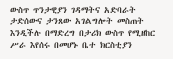ውስጥ ጥንታዊያን ገዳማትና አድባራት ታድሰውና ታንጸው አገልግሎት መስጠት እንዲችሉ በማድረግ በታሪክ ውስጥ የሚዘከር ሥራ እየሰሩ በመሆኑ ቤተ ክርስቲያን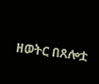ዘወትር በጸሎቷ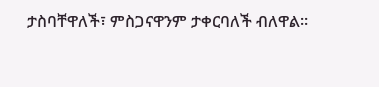ታስባቸዋለች፣ ምስጋናዋንም ታቀርባለች ብለዋል።